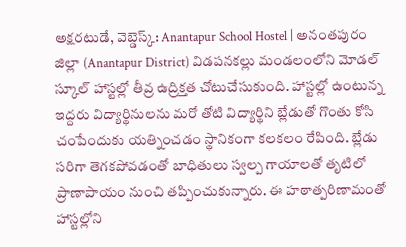అక్షరటుడే, వెబ్డెస్క్: Anantapur School Hostel | అనంతపురం జిల్లా (Anantapur District) విడపనకల్లు మండలంలోని మోడల్ స్కూల్ హాస్టల్లో తీవ్ర ఉద్రిక్తత చోటుచేసుకుంది. హాస్టల్లో ఉంటున్న ఇద్దరు విద్యార్థినులను మరో తోటి విద్యార్థిని బ్లేడుతో గొంతు కోసి చంపేందుకు యత్నించడం స్థానికంగా కలకలం రేపింది. బ్లేడు సరిగా తెగకపోవడంతో బాధితులు స్వల్ప గాయాలతో తృటిలో ప్రాణాపాయం నుంచి తప్పించుకున్నారు. ఈ హఠాత్పరిణామంతో హాస్టల్లోని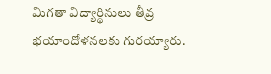మిగతా విద్యార్థినులు తీవ్ర భయాందోళనలకు గురయ్యారు.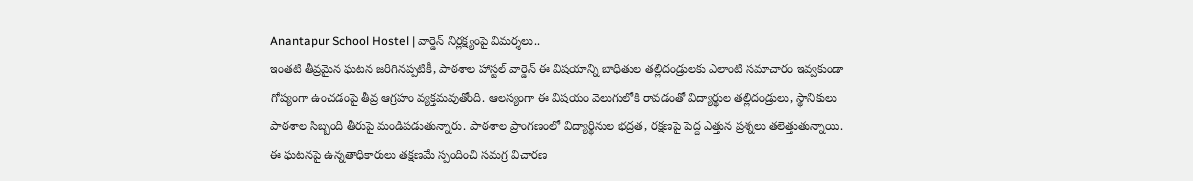Anantapur School Hostel | వార్డెన్ నిర్లక్ష్యంపై విమర్శలు..
ఇంతటి తీవ్రమైన ఘటన జరిగినప్పటికీ, పాఠశాల హాస్టల్ వార్డెన్ ఈ విషయాన్ని బాధితుల తల్లిదండ్రులకు ఎలాంటి సమాచారం ఇవ్వకుండా గోప్యంగా ఉంచడంపై తీవ్ర ఆగ్రహం వ్యక్తమవుతోంది. ఆలస్యంగా ఈ విషయం వెలుగులోకి రావడంతో విద్యార్థుల తల్లిదండ్రులు, స్థానికులు పాఠశాల సిబ్బంది తీరుపై మండిపడుతున్నారు. పాఠశాల ప్రాంగణంలో విద్యార్థినుల భద్రత, రక్షణపై పెద్ద ఎత్తున ప్రశ్నలు తలెత్తుతున్నాయి. ఈ ఘటనపై ఉన్నతాధికారులు తక్షణమే స్పందించి సమగ్ర విచారణ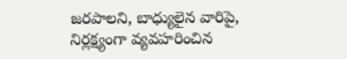జరపాలని, బాధ్యులైన వారిపై, నిర్లక్ష్యంగా వ్యవహరించిన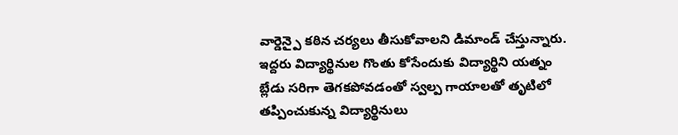వార్డెన్పై కఠిన చర్యలు తీసుకోవాలని డిమాండ్ చేస్తున్నారు.
ఇద్దరు విద్యార్థినుల గొంతు కోసేందుకు విద్యార్థిని యత్నం
బ్లేడు సరిగా తెగకపోవడంతో స్వల్ప గాయాలతో తృటిలో తప్పించుకున్న విద్యార్థినులు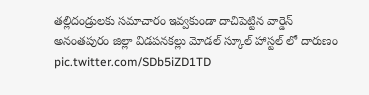తల్లిదండ్రులకు సమాచారం ఇవ్వకుండా దాచిపెట్టిన వార్డెన్
అనంతపురం జిల్లా విడపనకల్లు మోడల్ స్కూల్ హాస్టల్ లో దారుణం pic.twitter.com/SDb5iZD1TD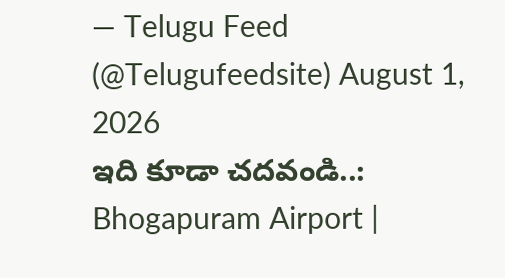— Telugu Feed (@Telugufeedsite) August 1, 2026
ఇది కూడా చదవండి..: Bhogapuram Airport |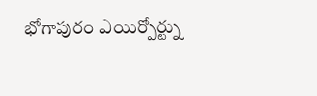భోగాపురం ఎయిర్పోర్ట్ను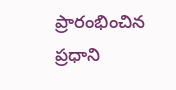ప్రారంభించిన ప్రధాని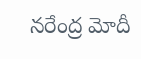నరేంద్ర మోదీ